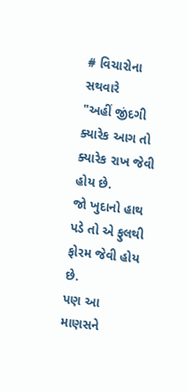# વિચારોના સથવારે
"અહીં જીંદગી ક્યારેક આગ તો ક્યારેક રાખ જેવી હોય છે.
જો ખુદાનો હાથ પડે તો એ ફુલથી ફોરમ જેવી હોય છે.
પણ આ માણસને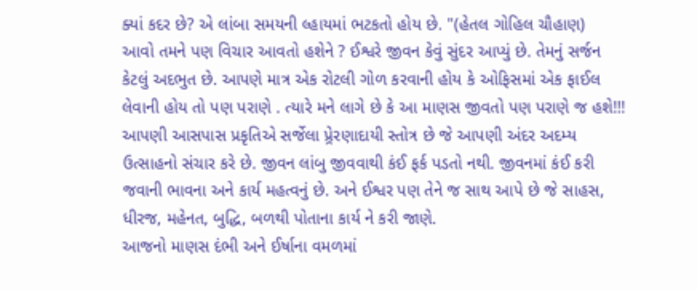ક્યાં કદર છે? એ લાંબા સમયની લ્હાયમાં ભટકતો હોય છે. "(હેતલ ગોહિલ ચૌહાણ)
આવો તમને પણ વિચાર આવતો હશેને ? ઈશ્વરે જીવન કેવું સુંદર આપ્યું છે. તેમનું સર્જન કેટલું અદભુત છે. આપણે માત્ર એક રોટલી ગોળ કરવાની હોય કે ઓફિસમાં એક ફાઈલ લેવાની હોય તો પણ પરાણે . ત્યારે મને લાગે છે કે આ માણસ જીવતો પણ પરાણે જ હશે!!! આપણી આસપાસ પ્રકૃતિએ સર્જેલા પ્ર્રેરણાદાયી સ્તોત્ર છે જે આપણી અંદર અદમ્ય ઉત્સાહનો સંચાર કરે છે. જીવન લાંબુ જીવવાથી કંઈ ફર્ક પડતો નથી. જીવનમાં કંઈ કરી જવાની ભાવના અને કાર્ય મહત્વનું છે. અને ઈશ્વર પણ તેને જ સાથ આપે છે જે સાહસ, ધીરજ, મહેનત, બુદ્ધિ, બળથી પોતાના કાર્ય ને કરી જાણે.
આજનો માણસ દંભી અને ઈર્ષાના વમળમાં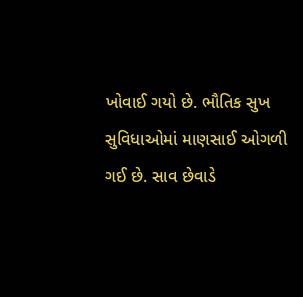ખોવાઈ ગયો છે. ભૌતિક સુખ સુવિધાઓમાં માણસાઈ ઓગળી ગઈ છે. સાવ છેવાડે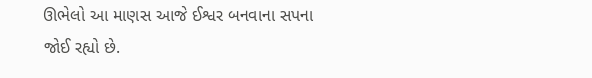ઊભેલો આ માણસ આજે ઈશ્વર બનવાના સપના જોઈ રહ્યો છે.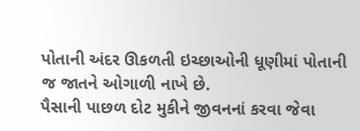પોતાની અંદર ઊકળતી ઇચ્છાઓની ધૂણીમાં પોતાની જ જાતને ઓગાળી નાખે છે.
પૈસાની પાછળ દોટ મુકીને જીવનનાં કરવા જેવા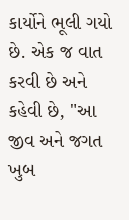કાર્યોને ભૂલી ગયો છે. એક જ વાત કરવી છે અને કહેવી છે, "આ જીવ અને જગત ખુબ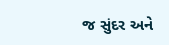જ સુંદર અને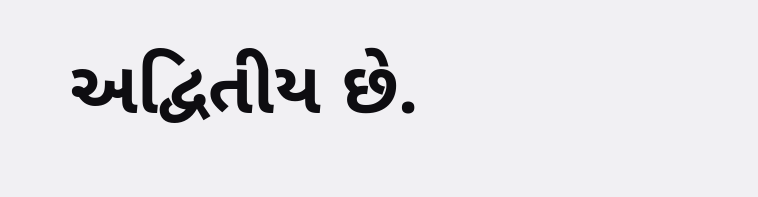અદ્વિતીય છે.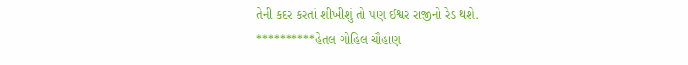તેની કદર કરતાં શીખીશું તો પણ ઈશ્વર રાજીનો રેડ થશે.
**********હેતલ ગોહિલ ચૌહાણ